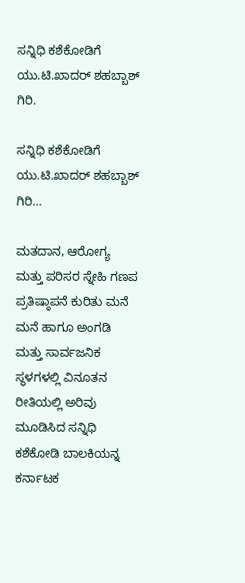ಸನ್ನಿಧಿ ಕಶೆಕೋಡಿಗೆ ಯು.ಟಿ.ಖಾದರ್ ಶಹಬ್ಬಾಶ್ ಗಿರಿ.

ಸನ್ನಿಧಿ ಕಶೆಕೋಡಿಗೆ ಯು.ಟಿ.ಖಾದರ್ ಶಹಬ್ಬಾಶ್ ಗಿರಿ…

ಮತದಾನ, ಆರೋಗ್ಯ ಮತ್ತು ಪರಿಸರ ಸ್ನೇಹಿ ಗಣಪ
ಪ್ರತಿಷ್ಠಾಪನೆ ಕುರಿತು ಮನೆ ಮನೆ ಹಾಗೂ ಅಂಗಡಿ ಮತ್ತು ಸಾರ್ವಜನಿಕ ಸ್ಥಳಗಳಲ್ಲಿ ವಿನೂತನ ರೀತಿಯಲ್ಲಿ ಅರಿವು ಮೂಡಿಸಿದ ಸನ್ನಿಧಿ ಕಶೆಕೋಡಿ ಬಾಲಕಿಯನ್ನ ಕರ್ನಾಟಕ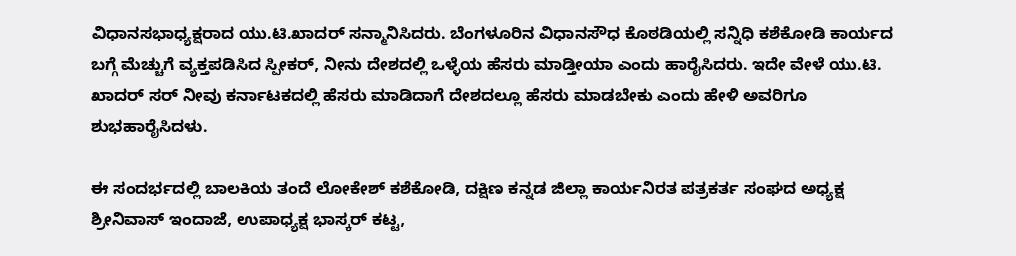ವಿಧಾನಸಭಾಧ್ಯಕ್ಷರಾದ ಯು.ಟಿ.ಖಾದ‌ರ್ ಸನ್ಮಾನಿಸಿದರು. ಬೆಂಗಳೂರಿನ ವಿಧಾನಸೌಧ ಕೊಠಡಿಯಲ್ಲಿ ಸನ್ನಿಧಿ ಕಶೆಕೋಡಿ ಕಾರ್ಯದ ಬಗ್ಗೆ ಮೆಚ್ಚುಗೆ ವ್ಯಕ್ತಪಡಿಸಿದ ಸ್ಪೀಕರ್, ನೀನು ದೇಶದಲ್ಲಿ ಒಳ್ಳೆಯ ಹೆಸರು ಮಾಡ್ತೀಯಾ ಎಂದು ಹಾರೈಸಿದರು. ಇದೇ ವೇಳೆ ಯು.ಟಿ. ಖಾದರ್ ಸರ್ ನೀವು ಕರ್ನಾಟಕದಲ್ಲಿ ಹೆಸರು ಮಾಡಿದಾಗೆ ದೇಶದಲ್ಲೂ ಹೆಸರು ಮಾಡಬೇಕು ಎಂದು ಹೇಳಿ ಅವರಿಗೂ ಶುಭಹಾರೈಸಿದಳು.

ಈ ಸಂದರ್ಭದಲ್ಲಿ ಬಾಲಕಿಯ ತಂದೆ ಲೋಕೇಶ್ ಕಶೆಕೋಡಿ, ದಕ್ಷಿಣ ಕನ್ನಡ ಜಿಲ್ಲಾ ಕಾರ್ಯನಿರತ ಪತ್ರಕರ್ತ ಸಂಘದ ಅಧ್ಯಕ್ಷ ಶ್ರೀನಿವಾಸ್‌ ಇಂದಾಜೆ, ಉಪಾಧ್ಯಕ್ಷ ಭಾಸ್ಕರ್ ಕಟ್ಟ,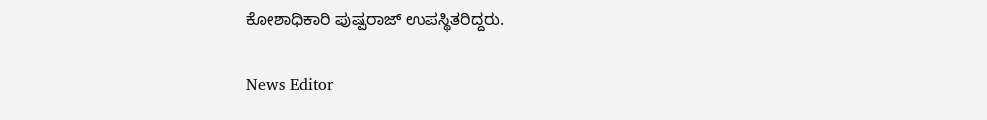ಕೋಶಾಧಿಕಾರಿ ಪುಷ್ಪರಾಜ್‌ ಉಪಸ್ಥಿತರಿದ್ದರು.

News Editor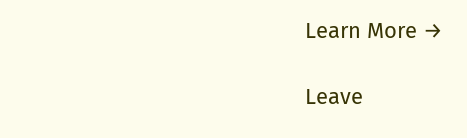Learn More →

Leave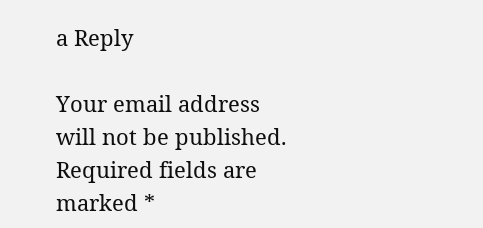a Reply

Your email address will not be published. Required fields are marked *